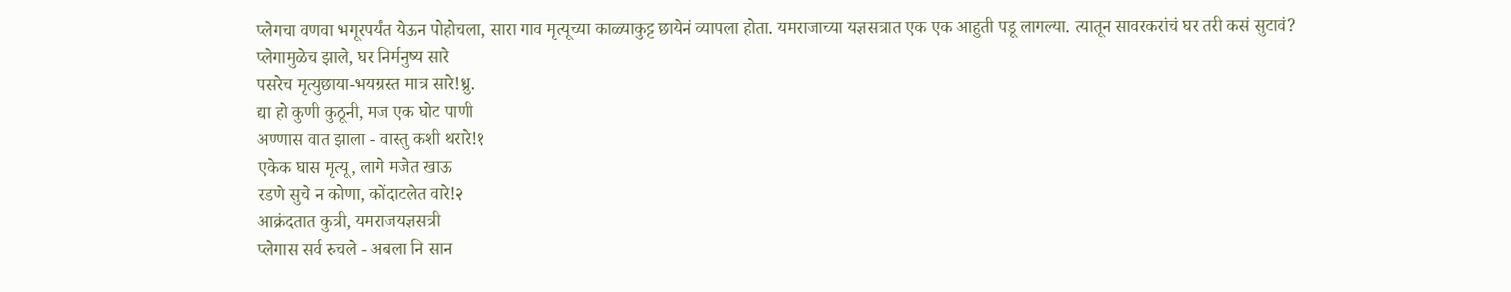प्लेगचा वणवा भगूरपर्यंत येऊन पोहोचला, सारा गाव मृत्यूच्या काळ्याकुट्ट छायेनं व्यापला होता. यमराजाच्या यज्ञसत्रात एक एक आहुती पडू लागल्या. त्यातून सावरकरांचं घर तरी कसं सुटावं?
प्लेगामुळेच झाले, घर निर्मनुष्य सारे
पसरेच मृत्युछाया-भयग्रस्त मात्र सारे!ध्रु.
द्या हो कुणी कुठूनी, मज एक घोट पाणी
अण्णास वात झाला - वास्तु कशी थरारे!१
एकेक घास मृत्यू, लागे मजेत खाऊ
रडणे सुचे न कोणा, कोंदाटलेत वारे!२
आक्रंदतात कुत्री, यमराजयज्ञसत्री
प्लेगास सर्व रुचले - अबला नि सान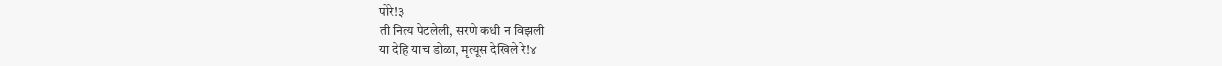पोरे!३
ती नित्य पेटलेली, सरणे कधी न विझली
या देहि याच डोळा, मृत्यूस देखिले रे!४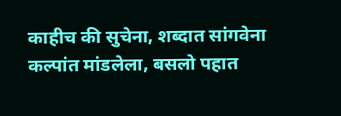काहीच की सुचेना, शब्दात सांगवेना
कल्पांत मांडलेला, बसलो पहात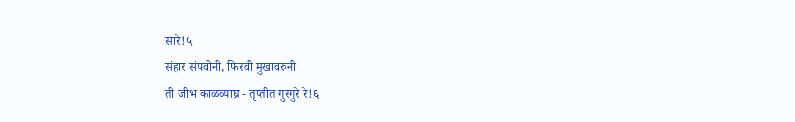सारे!५
संहार संपवोनी, फिरवी मुखावरुनी
ती जीभ काळव्याघ्र - तृप्तीत गुरगुरे रे!६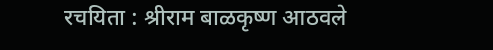रचयिता : श्रीराम बाळकृष्ण आठवले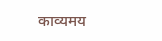काव्यमय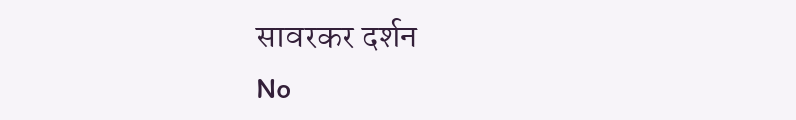सावरकर दर्शन
No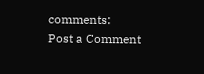comments:
Post a Comment